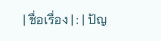| ชื่อเรื่อง | : | ปัญ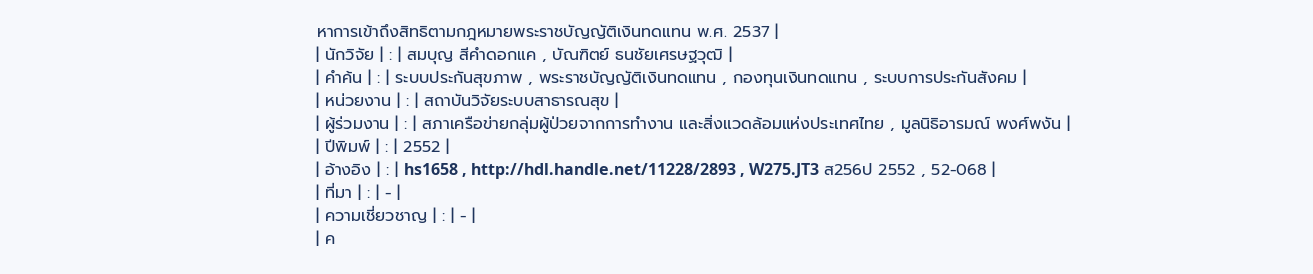หาการเข้าถึงสิทธิตามกฎหมายพระราชบัญญัติเงินทดแทน พ.ศ. 2537 |
| นักวิจัย | : | สมบุญ สีคำดอกแค , บัณฑิตย์ ธนชัยเศรษฐวุฒิ |
| คำค้น | : | ระบบประกันสุขภาพ , พระราชบัญญัติเงินทดแทน , กองทุนเงินทดแทน , ระบบการประกันสังคม |
| หน่วยงาน | : | สถาบันวิจัยระบบสาธารณสุข |
| ผู้ร่วมงาน | : | สภาเครือข่ายกลุ่มผู้ป่วยจากการทำงาน และสิ่งแวดล้อมแห่งประเทศไทย , มูลนิธิอารมณ์ พงศ์พงัน |
| ปีพิมพ์ | : | 2552 |
| อ้างอิง | : | hs1658 , http://hdl.handle.net/11228/2893 , W275.JT3 ส256ป 2552 , 52-068 |
| ที่มา | : | - |
| ความเชี่ยวชาญ | : | - |
| ค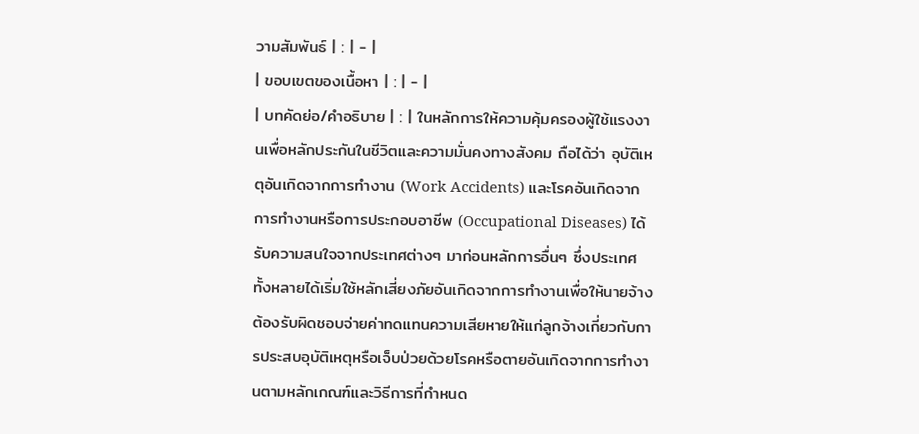วามสัมพันธ์ | : | - |
| ขอบเขตของเนื้อหา | : | - |
| บทคัดย่อ/คำอธิบาย | : | ในหลักการให้ความคุ้มครองผู้ใช้แรงงานเพื่อหลักประกันในชีวิตและความมั่นคงทางสังคม ถือได้ว่า อุบัติเหตุอันเกิดจากการทำงาน (Work Accidents) และโรคอันเกิดจากการทำงานหรือการประกอบอาชีพ (Occupational Diseases) ได้รับความสนใจจากประเทศต่างๆ มาก่อนหลักการอื่นๆ ซึ่งประเทศทั้งหลายได้เริ่มใช้หลักเสี่ยงภัยอันเกิดจากการทำงานเพื่อให้นายจ้างต้องรับผิดชอบจ่ายค่าทดแทนความเสียหายให้แก่ลูกจ้างเกี่ยวกับการประสบอุบัติเหตุหรือเจ็บป่วยด้วยโรคหรือตายอันเกิดจากการทำงานตามหลักเกณฑ์และวิธีการที่กำหนด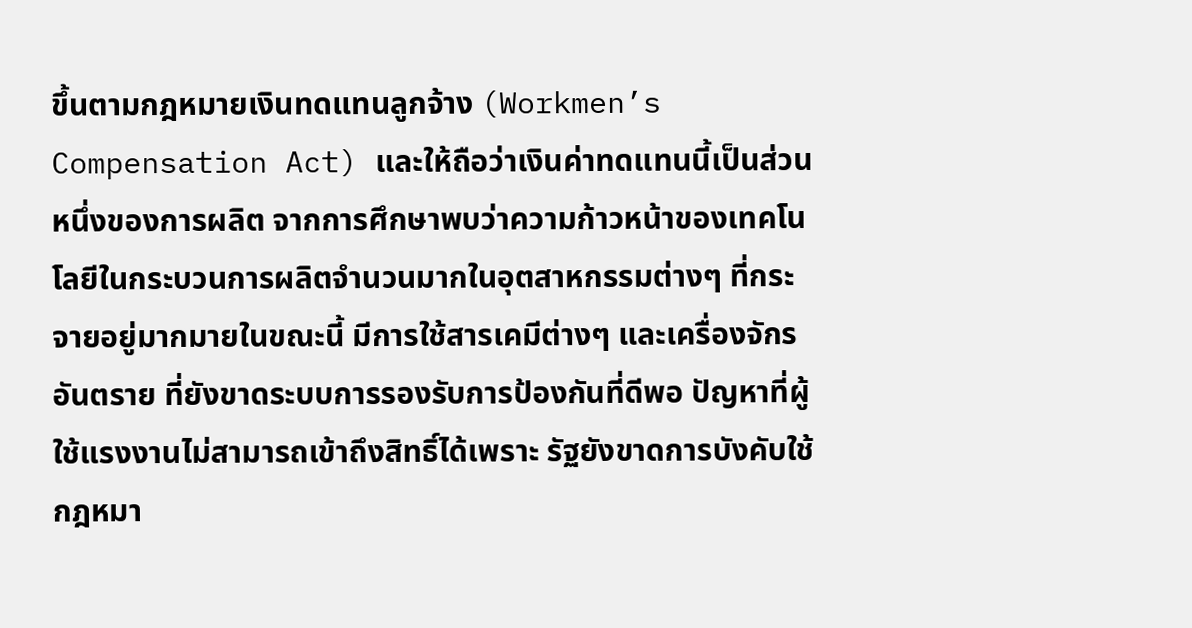ขึ้นตามกฎหมายเงินทดแทนลูกจ้าง (Workmen’s Compensation Act) และให้ถือว่าเงินค่าทดแทนนี้เป็นส่วนหนึ่งของการผลิต จากการศึกษาพบว่าความก้าวหน้าของเทคโนโลยีในกระบวนการผลิตจำนวนมากในอุตสาหกรรมต่างๆ ที่กระจายอยู่มากมายในขณะนี้ มีการใช้สารเคมีต่างๆ และเครื่องจักรอันตราย ที่ยังขาดระบบการรองรับการป้องกันที่ดีพอ ปัญหาที่ผู้ใช้แรงงานไม่สามารถเข้าถึงสิทธิ์ได้เพราะ รัฐยังขาดการบังคับใช้กฎหมา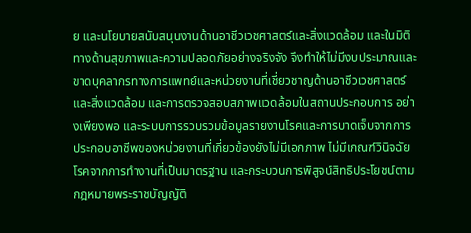ย และนโยบายสนับสนุนงานด้านอาชีวเวชศาสตร์และสิ่งแวดล้อม และในมิติทางด้านสุขภาพและความปลอดภัยอย่างจริงจัง จึงทำให้ไม่มีงบประมาณและขาดบุคลากรทางการแพทย์และหน่วยงานที่เชี่ยวชาญด้านอาชีวเวชศาสตร์และสิ่งแวดล้อม และการตรวจสอบสภาพแวดล้อมในสถานประกอบการ อย่างเพียงพอ และระบบการรวบรวมข้อมูลรายงานโรคและการบาดเจ็บจากการประกอบอาชีพของหน่วยงานที่เกี่ยวข้องยังไม่มีเอกภาพ ไม่มีเกณฑ์วินิจฉัยโรคจากการทำงานที่เป็นมาตรฐาน และกระบวนการพิสูจน์สิทธิประโยชน์ตามกฎหมายพระราชบัญญัติ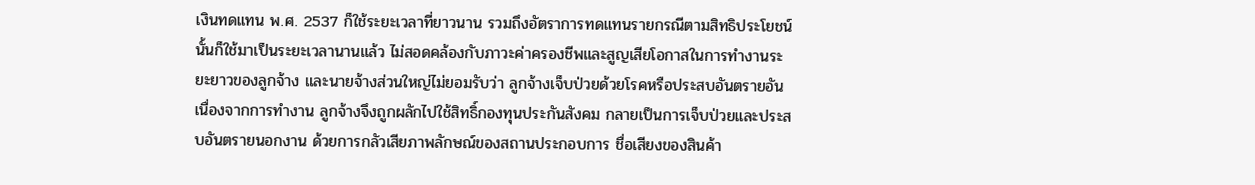เงินทดแทน พ.ศ. 2537 ก็ใช้ระยะเวลาที่ยาวนาน รวมถึงอัตราการทดแทนรายกรณีตามสิทธิประโยชน์นั้นก็ใช้มาเป็นระยะเวลานานแล้ว ไม่สอดคล้องกับภาวะค่าครองชีพและสูญเสียโอกาสในการทำงานระยะยาวของลูกจ้าง และนายจ้างส่วนใหญ่ไม่ยอมรับว่า ลูกจ้างเจ็บป่วยด้วยโรคหรือประสบอันตรายอันเนื่องจากการทำงาน ลูกจ้างจึงถูกผลักไปใช้สิทธิ์กองทุนประกันสังคม กลายเป็นการเจ็บป่วยและประสบอันตรายนอกงาน ด้วยการกลัวเสียภาพลักษณ์ของสถานประกอบการ ชื่อเสียงของสินค้า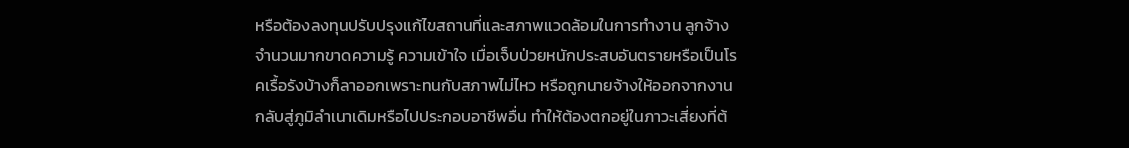หรือต้องลงทุนปรับปรุงแก้ไขสถานที่และสภาพแวดล้อมในการทำงาน ลูกจ้างจำนวนมากขาดความรู้ ความเข้าใจ เมื่อเจ็บป่วยหนักประสบอันตรายหรือเป็นโรคเรื้อรังบ้างก็ลาออกเพราะทนกับสภาพไม่ไหว หรือถูกนายจ้างให้ออกจากงาน กลับสู่ภูมิลำเนาเดิมหรือไปประกอบอาชีพอื่น ทำให้ต้องตกอยู่ในภาวะเสี่ยงที่ต้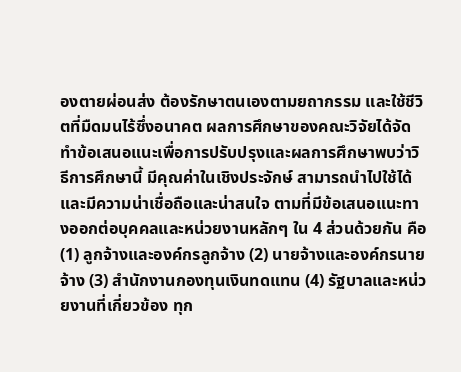องตายผ่อนส่ง ต้องรักษาตนเองตามยถากรรม และใช้ชีวิตที่มืดมนไร้ซึ่งอนาคต ผลการศึกษาของคณะวิจัยได้จัดทำข้อเสนอแนะเพื่อการปรับปรุงและผลการศึกษาพบว่าวิธีการศึกษานี้ มีคุณค่าในเชิงประจักษ์ สามารถนำไปใช้ได้ และมีความน่าเชื่อถือและน่าสนใจ ตามที่มีข้อเสนอแนะทางออกต่อบุคคลและหน่วยงานหลักๆ ใน 4 ส่วนด้วยกัน คือ (1) ลูกจ้างและองค์กรลูกจ้าง (2) นายจ้างและองค์กรนายจ้าง (3) สำนักงานกองทุนเงินทดแทน (4) รัฐบาลและหน่วยงานที่เกี่ยวข้อง ทุก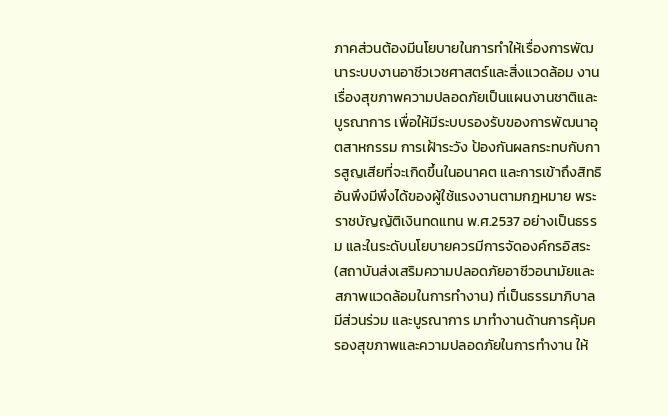ภาคส่วนต้องมีนโยบายในการทำให้เรื่องการพัฒนาระบบงานอาชีวเวชศาสตร์และสิ่งแวดล้อม งานเรื่องสุขภาพความปลอดภัยเป็นแผนงานชาติและบูรณาการ เพื่อให้มีระบบรองรับของการพัฒนาอุตสาหกรรม การเฝ้าระวัง ป้องกันผลกระทบกับการสูญเสียที่จะเกิดขึ้นในอนาคต และการเข้าถึงสิทธิอันพึงมีพึงได้ของผู้ใช้แรงงานตามกฎหมาย พระราชบัญญัติเงินทดแทน พ.ศ.2537 อย่างเป็นธรรม และในระดับนโยบายควรมีการจัดองค์กรอิสระ (สถาบันส่งเสริมความปลอดภัยอาชีวอนามัยและสภาพแวดล้อมในการทำงาน) ที่เป็นธรรมาภิบาล มีส่วนร่วม และบูรณาการ มาทำงานด้านการคุ้มครองสุขภาพและความปลอดภัยในการทำงาน ให้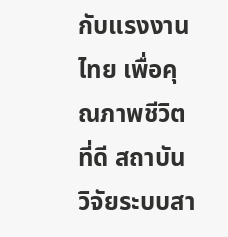กับแรงงานไทย เพื่อคุณภาพชีวิตที่ดี สถาบันวิจัยระบบสา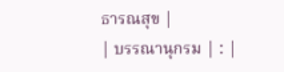ธารณสุข |
| บรรณานุกรม | : |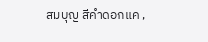สมบุญ สีคำดอกแค ,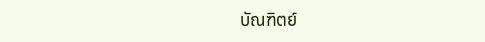บัณฑิตย์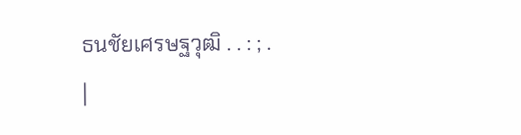ธนชัยเศรษฐวุฒิ . . : ; .
|